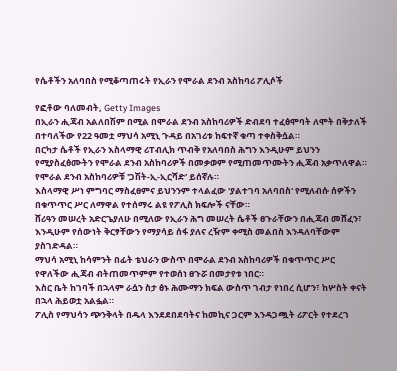የሴቶችን አለባበስ የሚቆጣጠሩት የኢራን የሞራል ደንብ አስከባሪ ፖሊሶች

የፎቶው ባለመብት, Getty Images
በኢራን ሒጃብ አልለበሽም በሚል በሞራል ደንብ አስከባሪዎች ድብደባ ተፈፅሞባት ለሞት በቅታለች በተባለችው የ22 ዓመቷ ማህሳ አሚኒ ጉዳይ በአገሪቱ ከፍተኛ ቁጣ ተቀስቅሷል።
በርካታ ሴቶች የኢራን እስላማዊ ሪፐብሊክ ጥብቅ የአለባበስ ሕግን እንዲሁም ይህንን የሚያስፈፅሙትን የሞራል ደንብ አስከባሪዎች በመቃወም የሚጠመጥሙትን ሒጃብ አቃጥለዋል።
የሞራል ደንብ አስከባሪዎቹ 'ጋሽት-ኢ-ኢርሻድ' ይሰኛሉ።
እስላማዊ ሥነ ምግባር ማስፈፀምና ይህንንም ተላልፈው 'ያልተገባ አለባበስ' የሚለብሱ ሰዎችን በቁጥጥር ሥር ለማዋል የተሰማሩ ልዩ የፖሊስ ክፍሎች ናቸው።
ሸሪዓን መሠረት አድርጌያለሁ በሚለው የኢራን ሕግ መሠረት ሴቶች ፀጉራቸውን በሒጃብ መሸፈን፣ እንዲሁም የሰውነት ቅርፃቸውን የማያሳይ ሰፋ ያለና ረዥም ቀሚስ መልበስ እንዳለባቸውም ያስገድዳል።
ማህሳ አሚኒ ከሳምንት በፊት ቴህራን ውስጥ በሞራል ደንብ አስከባሪዎች በቁጥጥር ሥር የዋለችው ሒጃብ ብትጠመጥምም የተወሰነ ፀጉሯ በመታየቱ ነበር።
እስር ቤት ከገባች በኋላም ራሷን ስታ ፅኑ ሕሙማን ክፍል ውስጥ ገብታ የነበረ ሲሆን፣ ከሦስት ቀናት በኋላ ሕይወቷ አልፏል።
ፖሊስ የማህሳን ጭንቅላት በዱላ እንደደበደባትና ከመኪና ጋርም እንዳጋጯት ሪፖርት የተደረገ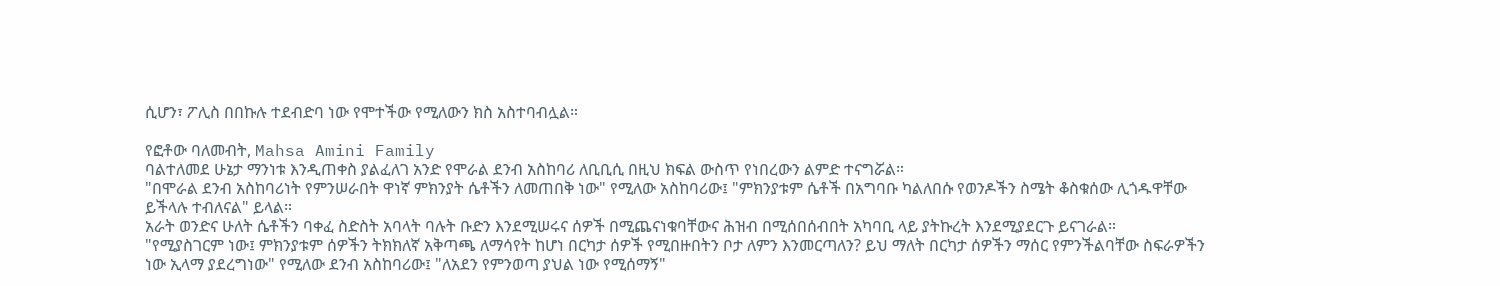ሲሆን፣ ፖሊስ በበኩሉ ተደብድባ ነው የሞተችው የሚለውን ክስ አስተባብሏል።

የፎቶው ባለመብት, Mahsa Amini Family
ባልተለመደ ሁኔታ ማንነቱ እንዲጠቀስ ያልፈለገ አንድ የሞራል ደንብ አስከባሪ ለቢቢሲ በዚህ ክፍል ውስጥ የነበረውን ልምድ ተናግሯል።
"በሞራል ደንብ አስከባሪነት የምንሠራበት ዋነኛ ምክንያት ሴቶችን ለመጠበቅ ነው" የሚለው አስከባሪው፤ "ምክንያቱም ሴቶች በአግባቡ ካልለበሱ የወንዶችን ስሜት ቆስቁሰው ሊጎዱዋቸው ይችላሉ ተብለናል" ይላል።
አራት ወንድና ሁለት ሴቶችን ባቀፈ ስድስት አባላት ባሉት ቡድን እንደሚሠሩና ሰዎች በሚጨናነቁባቸውና ሕዝብ በሚሰበሰብበት አካባቢ ላይ ያትኩረት እንደሚያደርጉ ይናገራል።
"የሚያስገርም ነው፤ ምክንያቱም ሰዎችን ትክክለኛ አቅጣጫ ለማሳየት ከሆነ በርካታ ሰዎች የሚበዙበትን ቦታ ለምን እንመርጣለን? ይህ ማለት በርካታ ሰዎችን ማሰር የምንችልባቸው ስፍራዎችን ነው ኢላማ ያደረግነው" የሚለው ደንብ አስከባሪው፤ "ለአደን የምንወጣ ያህል ነው የሚሰማኝ"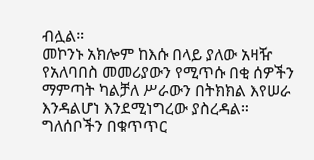ብሏል።
መኮንኑ አክሎም ከእሱ በላይ ያለው አዛዥ የአለባበስ መመሪያውን የሚጥሱ በቂ ሰዎችን ማምጣት ካልቻለ ሥራውን በትክክል እየሠራ እንዳልሆነ እንደሚነግረው ያስረዳል።
ግለሰቦችን በቁጥጥር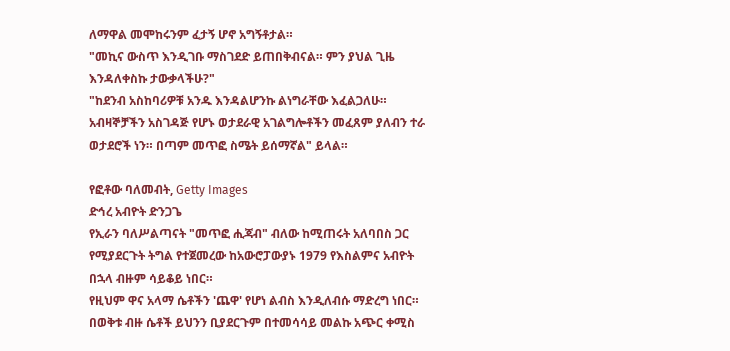ለማዋል መሞከሩንም ፈታኝ ሆኖ አግኝቶታል።
"መኪና ውስጥ እንዲገቡ ማስገደድ ይጠበቅብናል። ምን ያህል ጊዜ እንዳለቀስኩ ታውቃላችሁ?"
"ከደንብ አስከባሪዎቹ አንዱ እንዳልሆንኩ ልነግራቸው እፈልጋለሁ። አብዛኞቻችን አስገዳጅ የሆኑ ወታደራዊ አገልግሎቶችን መፈጸም ያለብን ተራ ወታደሮች ነን። በጣም መጥፎ ስሜት ይሰማኛል" ይላል።

የፎቶው ባለመብት, Getty Images
ድኅረ አብዮት ድንጋጌ
የኢራን ባለሥልጣናት "መጥፎ ሒጃብ" ብለው ከሚጠሩት አለባበስ ጋር የሚያደርጉት ትግል የተጀመረው ከአውሮፓውያኑ 1979 የእስልምና አብዮት በኋላ ብዙም ሳይቆይ ነበር።
የዚህም ዋና አላማ ሴቶችን 'ጨዋ' የሆነ ልብስ እንዲለብሱ ማድረግ ነበር።
በወቅቱ ብዙ ሴቶች ይህንን ቢያደርጉም በተመሳሳይ መልኩ አጭር ቀሚስ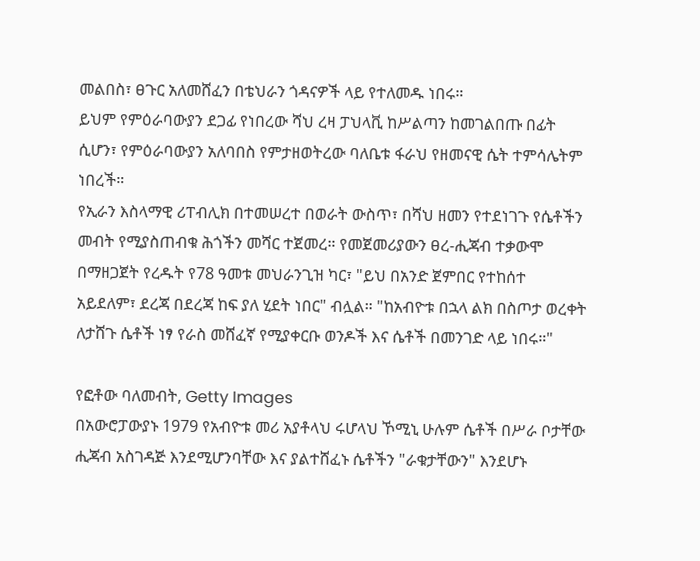መልበስ፣ ፀጉር አለመሸፈን በቴህራን ጎዳናዎች ላይ የተለመዱ ነበሩ።
ይህም የምዕራባውያን ደጋፊ የነበረው ሻህ ረዛ ፓህላቪ ከሥልጣን ከመገልበጡ በፊት ሲሆን፣ የምዕራባውያን አለባበስ የምታዘወትረው ባለቤቱ ፋራህ የዘመናዊ ሴት ተምሳሌትም ነበረች።
የኢራን እስላማዊ ሪፐብሊክ በተመሠረተ በወራት ውስጥ፣ በሻህ ዘመን የተደነገጉ የሴቶችን መብት የሚያስጠብቁ ሕጎችን መሻር ተጀመረ። የመጀመሪያውን ፀረ-ሒጃብ ተቃውሞ በማዘጋጀት የረዱት የ78 ዓመቱ መህራንጊዝ ካር፣ "ይህ በአንድ ጀምበር የተከሰተ አይደለም፣ ደረጃ በደረጃ ከፍ ያለ ሂደት ነበር" ብሏል። "ከአብዮቱ በኋላ ልክ በስጦታ ወረቀት ለታሸጉ ሴቶች ነፃ የራስ መሸፈኛ የሚያቀርቡ ወንዶች እና ሴቶች በመንገድ ላይ ነበሩ።"

የፎቶው ባለመብት, Getty Images
በአውሮፓውያኑ 1979 የአብዮቱ መሪ አያቶላህ ሩሆላህ ኾሚኒ ሁሉም ሴቶች በሥራ ቦታቸው ሒጃብ አስገዳጅ እንደሚሆንባቸው እና ያልተሸፈኑ ሴቶችን "ራቁታቸውን" እንደሆኑ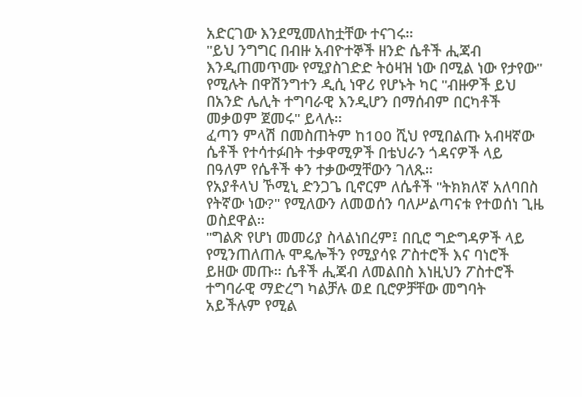አድርገው እንደሚመለከቷቸው ተናገሩ።
"ይህ ንግግር በብዙ አብዮተኞች ዘንድ ሴቶች ሒጃብ እንዲጠመጥሙ የሚያስገድድ ትዕዛዝ ነው በሚል ነው የታየው" የሚሉት በዋሽንግተን ዲሲ ነዋሪ የሆኑት ካር "ብዙዎች ይህ በአንድ ሌሊት ተግባራዊ እንዲሆን በማሰብም በርካቶች መቃወም ጀመሩ" ይላሉ።
ፈጣን ምላሽ በመስጠትም ከ100 ሺህ የሚበልጡ አብዛኛው ሴቶች የተሳተፉበት ተቃዋሚዎች በቴህራን ጎዳናዎች ላይ በዓለም የሴቶች ቀን ተቃውሟቸውን ገለጹ።
የአያቶላህ ኾሚኒ ድንጋጌ ቢኖርም ለሴቶች "ትክክለኛ አለባበስ የትኛው ነው?" የሚለውን ለመወሰን ባለሥልጣናቱ የተወሰነ ጊዜ ወስደዋል።
"ግልጽ የሆነ መመሪያ ስላልነበረም፤ በቢሮ ግድግዳዎች ላይ የሚንጠለጠሉ ሞዴሎችን የሚያሳዩ ፖስተሮች እና ባነሮች ይዘው መጡ። ሴቶች ሒጃብ ለመልበስ እነዚህን ፖስተሮች ተግባራዊ ማድረግ ካልቻሉ ወደ ቢሮዎቻቸው መግባት አይችሉም የሚል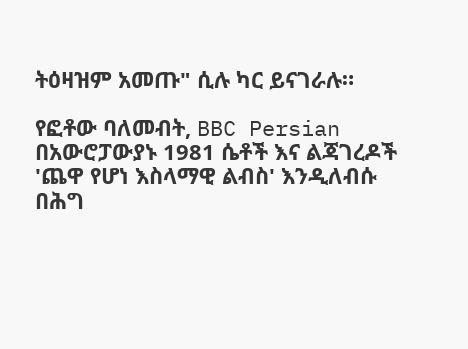ትዕዛዝም አመጡ" ሲሉ ካር ይናገራሉ።

የፎቶው ባለመብት, BBC Persian
በአውሮፓውያኑ 1981 ሴቶች እና ልጃገረዶች 'ጨዋ የሆነ እስላማዊ ልብስ' እንዲለብሱ በሕግ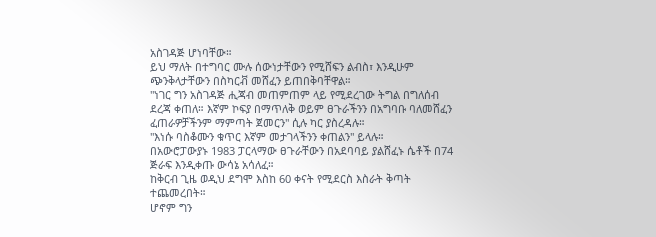አስገዳጅ ሆነባቸው።
ይህ ማለት በተግባር ሙሉ ሰውነታቸውን የሚሸፍን ልብስ፣ እንዲሁም ጭንቅላታቸውን በስካርቭ መሸፈን ይጠበቅባቸዋል።
"ነገር ግን አስገዳጅ ሒጃብ መጠምጠም ላይ የሚደረገው ትግል በግለሰብ ደረጃ ቀጠለ። እኛም ኮፍያ በማጥለቅ ወይም ፀጉራችንን በአግባቡ ባለመሸፈን ፈጠራዎቻችንም ማምጣት ጀመርን" ሲሉ ካር ያስረዳሉ።
"እነሱ ባስቆሙን ቁጥር እኛም መታገላችንን ቀጠልን" ይላሉ።
በአውሮፓውያኑ 1983 ፓርላማው ፀጉራቸውን በአደባባይ ያልሸፈኑ ሴቶች በ74 ጅራፍ እንዲቀጡ ውሳኔ አሳለፈ።
ከቅርብ ጊዜ ወዲህ ደግሞ እስከ 60 ቀናት የሚደርስ እስራት ቅጣት ተጨመረበት።
ሆኖም ግን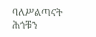ባለሥልጣናት ሕጎቹን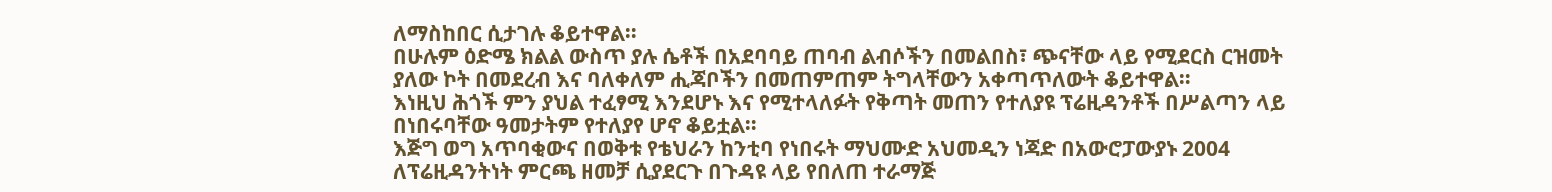ለማስከበር ሲታገሉ ቆይተዋል።
በሁሉም ዕድሜ ክልል ውስጥ ያሉ ሴቶች በአደባባይ ጠባብ ልብሶችን በመልበስ፣ ጭናቸው ላይ የሚደርስ ርዝመት ያለው ኮት በመደረብ እና ባለቀለም ሒጃቦችን በመጠምጠም ትግላቸውን አቀጣጥለውት ቆይተዋል።
እነዚህ ሕጎች ምን ያህል ተፈፃሚ እንደሆኑ እና የሚተላለፉት የቅጣት መጠን የተለያዩ ፕሬዚዳንቶች በሥልጣን ላይ በነበሩባቸው ዓመታትም የተለያየ ሆኖ ቆይቷል።
እጅግ ወግ አጥባቂውና በወቅቱ የቴህራን ከንቲባ የነበሩት ማህሙድ አህመዲን ነጃድ በአውሮፓውያኑ 2004 ለፕሬዚዳንትነት ምርጫ ዘመቻ ሲያደርጉ በጉዳዩ ላይ የበለጠ ተራማጅ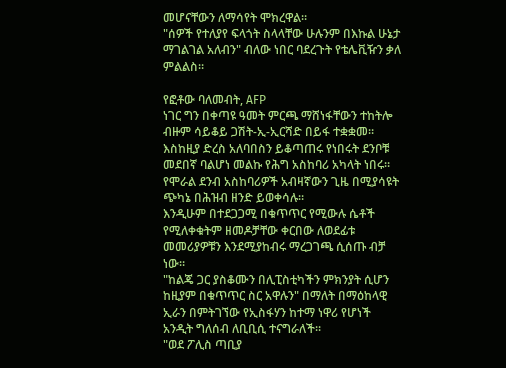መሆናቸውን ለማሳየት ሞክረዋል።
"ሰዎች የተለያየ ፍላጎት ስላላቸው ሁሉንም በእኩል ሁኔታ ማገልገል አለብን" ብለው ነበር ባደረጉት የቴሌቪዥን ቃለ ምልልስ።

የፎቶው ባለመብት, AFP
ነገር ግን በቀጣዩ ዓመት ምርጫ ማሸነፋቸውን ተከትሎ ብዙም ሳይቆይ ጋሽት-ኢ-ኢርሻድ በይፋ ተቋቋመ።
እስከዚያ ድረስ አለባበስን ይቆጣጠሩ የነበሩት ደንቦቹ መደበኛ ባልሆነ መልኩ የሕግ አስከባሪ አካላት ነበሩ።
የሞራል ደንብ አስከባሪዎች አብዛኛውን ጊዜ በሚያሳዩት ጭካኔ በሕዝብ ዘንድ ይወቀሳሉ።
እንዲሁም በተደጋጋሚ በቁጥጥር የሚውሉ ሴቶች የሚለቀቁትም ዘመዶቻቸው ቀርበው ለወደፊቱ መመሪያዎቹን እንደሚያከብሩ ማረጋገጫ ሲሰጡ ብቻ ነው።
"ከልጄ ጋር ያስቆሙን በሊፒስቲካችን ምክንያት ሲሆን ከዚያም በቁጥጥር ስር አዋሉን" በማለት በማዕከላዊ ኢራን በምትገኘው የኢስፋሃን ከተማ ነዋሪ የሆነች አንዲት ግለሰብ ለቢቢሲ ተናግራለች።
"ወደ ፖሊስ ጣቢያ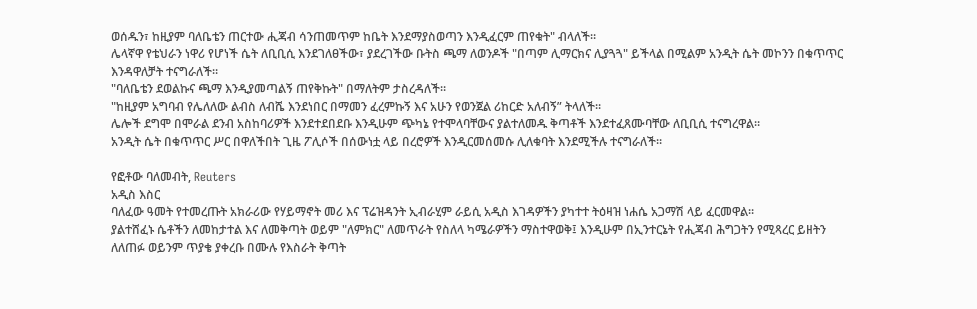ወሰዱን፣ ከዚያም ባለቤቴን ጠርተው ሒጃብ ሳንጠመጥም ከቤት እንደማያስወጣን እንዲፈርም ጠየቁት" ብላለች።
ሌላኛዋ የቴህራን ነዋሪ የሆነች ሴት ለቢቢሲ እንደገለፀችው፣ ያደረገችው ቡትስ ጫማ ለወንዶች "በጣም ሊማርክና ሊያጓጓ" ይችላል በሚልም አንዲት ሴት መኮንን በቁጥጥር እንዳዋለቻት ተናግራለች።
"ባለቤቴን ደወልኩና ጫማ እንዲያመጣልኝ ጠየቅኩት" በማለትም ታስረዳለች።
"ከዚያም አግባብ የሌለለው ልብስ ለብሼ እንደነበር በማመን ፈረምኩኝ እና አሁን የወንጀል ሪከርድ አለብኝ” ትላለች።
ሌሎች ደግሞ በሞራል ደንብ አስከባሪዎች እንደተደበደቡ እንዲሁም ጭካኔ የተሞላባቸውና ያልተለመዱ ቅጣቶች እንደተፈጸሙባቸው ለቢቢሲ ተናግረዋል።
አንዲት ሴት በቁጥጥር ሥር በዋለችበት ጊዜ ፖሊሶች በሰውነቷ ላይ በረሮዎች እንዲርመሰመሱ ሊለቁባት እንደሚችሉ ተናግራለች።

የፎቶው ባለመብት, Reuters
አዲስ እስር
ባለፈው ዓመት የተመረጡት አክራሪው የሃይማኖት መሪ እና ፕሬዝዳንት ኢብራሂም ራይሲ አዲስ እገዳዎችን ያካተተ ትዕዛዝ ነሐሴ አጋማሽ ላይ ፈርመዋል።
ያልተሸፈኑ ሴቶችን ለመከታተል እና ለመቅጣት ወይም "ለምክር" ለመጥራት የስለላ ካሜራዎችን ማስተዋወቅ፤ እንዲሁም በኢንተርኔት የሒጃብ ሕግጋትን የሚጻረር ይዘትን ለለጠፉ ወይንም ጥያቄ ያቀረቡ በሙሉ የእስራት ቅጣት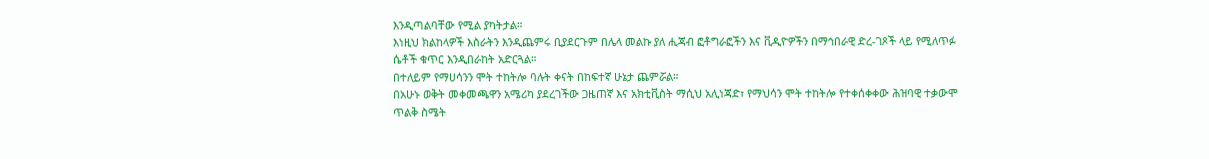እንዲጣልባቸው የሚል ያካትታል።
እነዚህ ክልከላዎች እስራትን እንዲጨምሩ ቢያደርጉም በሌላ መልኩ ያለ ሒጃብ ፎቶግራፎችን እና ቪዲዮዎችን በማኅበራዊ ድረ-ገጾች ላይ የሚለጥፉ ሴቶች ቁጥር እንዲበራከት አድርጓል።
በተለይም የማሀሳንን ሞት ተከትሎ ባሉት ቀናት በከፍተኛ ሁኔታ ጨምሯል።
በአሁኑ ወቅት መቀመጫዋን አሜሪካ ያደረገችው ጋዜጠኛ እና አክቲቪስት ማሲህ አሊነጃድ፣ የማህሳን ሞት ተከትሎ የተቀሰቀቀው ሕዝባዊ ተቃውሞ ጥልቅ ስሜት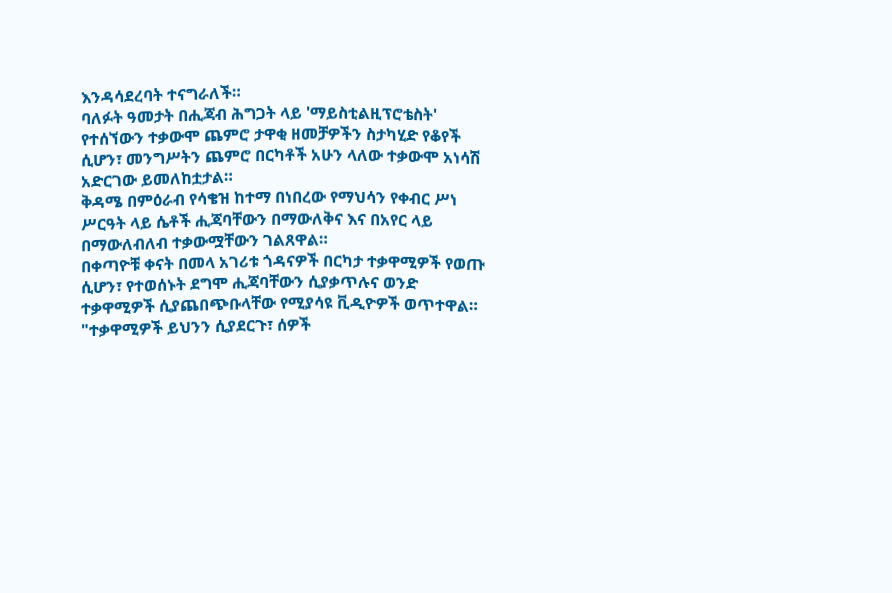እንዳሳደረባት ተናግራለች።
ባለፉት ዓመታት በሒጃብ ሕግጋት ላይ 'ማይስቲልዚፕሮቴስት' የተሰኘውን ተቃውሞ ጨምሮ ታዋቂ ዘመቻዎችን ስታካሂድ የቆየች ሲሆን፣ መንግሥትን ጨምሮ በርካቶች አሁን ላለው ተቃውሞ አነሳሽ አድርገው ይመለከቷታል።
ቅዳሜ በምዕራብ የሳቄዝ ከተማ በነበረው የማህሳን የቀብር ሥነ ሥርዓት ላይ ሴቶች ሒጃባቸውን በማውለቅና እና በአየር ላይ በማውለብለብ ተቃውሟቸውን ገልጸዋል።
በቀጣዮቹ ቀናት በመላ አገሪቱ ጎዳናዎች በርካታ ተቃዋሚዎች የወጡ ሲሆን፣ የተወሰኑት ደግሞ ሒጃባቸውን ሲያቃጥሉና ወንድ ተቃዋሚዎች ሲያጨበጭቡላቸው የሚያሳዩ ቪዲዮዎች ወጥተዋል።
"ተቃዋሚዎች ይህንን ሲያደርጉ፣ ሰዎች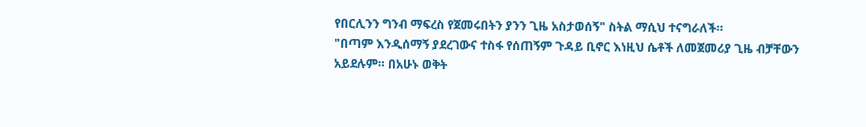የበርሊንን ግንብ ማፍረስ የጀመሩበትን ያንን ጊዜ አስታወሰኝ" ስትል ማሲህ ተናግራለች።
"በጣም እንዲሰማኝ ያደረገውና ተስፋ የሰጠኝም ጉዳይ ቢኖር እነዚህ ሴቶች ለመጀመሪያ ጊዜ ብቻቸውን አይደሉም። በአሁኑ ወቅት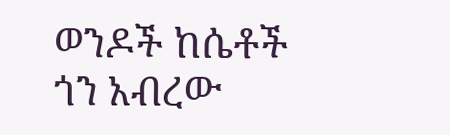ወንዶች ከሴቶች ጎን አብረው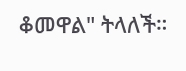ቆመዋል" ትላለች።